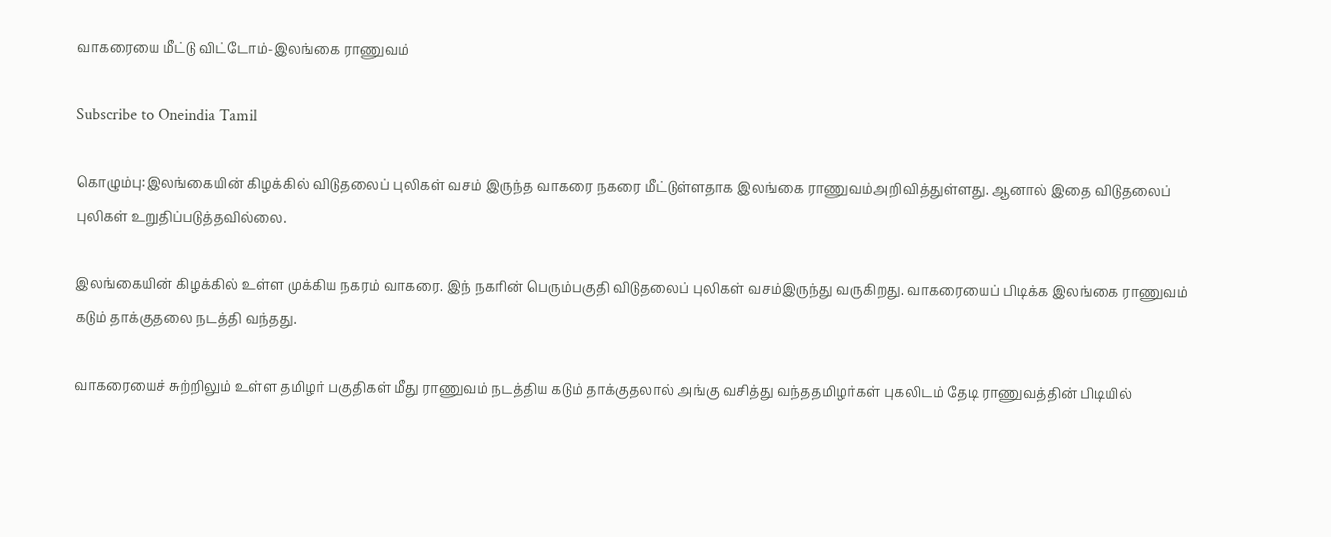வாகரையை மீட்டு விட்டோம்-இலங்கை ராணுவம்

Subscribe to Oneindia Tamil

கொழும்பு:இலங்கையின் கிழக்கில் விடுதலைப் புலிகள் வசம் இருந்த வாகரை நகரை மீட்டுள்ளதாக இலங்கை ராணுவம்அறிவித்துள்ளது. ஆனால் இதை விடுதலைப் புலிகள் உறுதிப்படுத்தவில்லை.

இலங்கையின் கிழக்கில் உள்ள முக்கிய நகரம் வாகரை. இந் நகரின் பெரும்பகுதி விடுதலைப் புலிகள் வசம்இருந்து வருகிறது. வாகரையைப் பிடிக்க இலங்கை ராணுவம் கடும் தாக்குதலை நடத்தி வந்தது.

வாகரையைச் சுற்றிலும் உள்ள தமிழர் பகுதிகள் மீது ராணுவம் நடத்திய கடும் தாக்குதலால் அங்கு வசித்து வந்ததமிழர்கள் புகலிடம் தேடி ராணுவத்தின் பிடியில்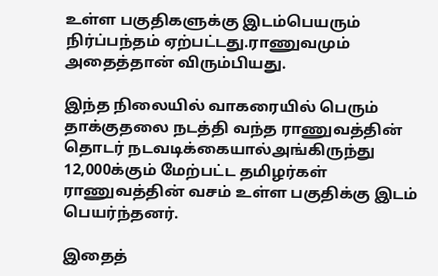உள்ள பகுதிகளுக்கு இடம்பெயரும் நிர்ப்பந்தம் ஏற்பட்டது.ராணுவமும் அதைத்தான் விரும்பியது.

இந்த நிலையில் வாகரையில் பெரும் தாக்குதலை நடத்தி வந்த ராணுவத்தின் தொடர் நடவடிக்கையால்அங்கிருந்து 12,000க்கும் மேற்பட்ட தமிழர்கள் ராணுவத்தின் வசம் உள்ள பகுதிக்கு இடம் பெயர்ந்தனர்.

இதைத்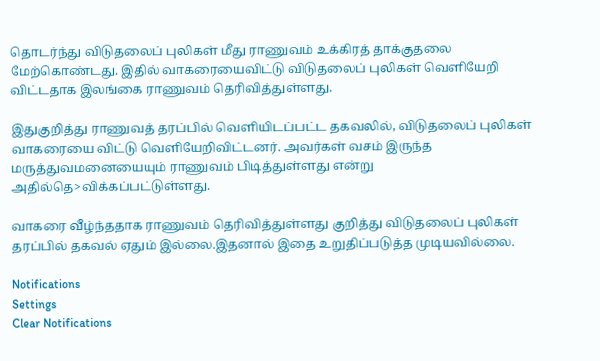தொடர்ந்து விடுதலைப் புலிகள் மீது ராணுவம் உக்கிரத் தாக்குதலை மேற்கொண்டது. இதில் வாகரையைவிட்டு விடுதலைப் புலிகள் வெளியேறி விட்டதாக இலங்கை ராணுவம் தெரிவித்துள்ளது.

இதுகுறித்து ராணுவத் தரப்பில் வெளியிடப்பட்ட தகவலில், விடுதலைப் புலிகள் வாகரையை விட்டு வெளியேறிவிட்டனர். அவர்கள் வசம் இருந்த மருத்துவமனையையும் ராணுவம் பிடித்துள்ளது என்று அதில்தெ>விக்கப்பட்டுள்ளது.

வாகரை வீழ்ந்ததாக ராணுவம் தெரிவித்துள்ளது குறித்து விடுதலைப் புலிகள் தரப்பில் தகவல் ஏதும் இல்லை.இதனால் இதை உறுதிப்படுத்த முடியவில்லை.

Notifications
Settings
Clear Notifications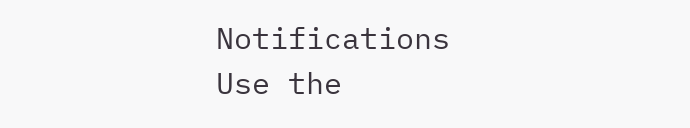Notifications
Use the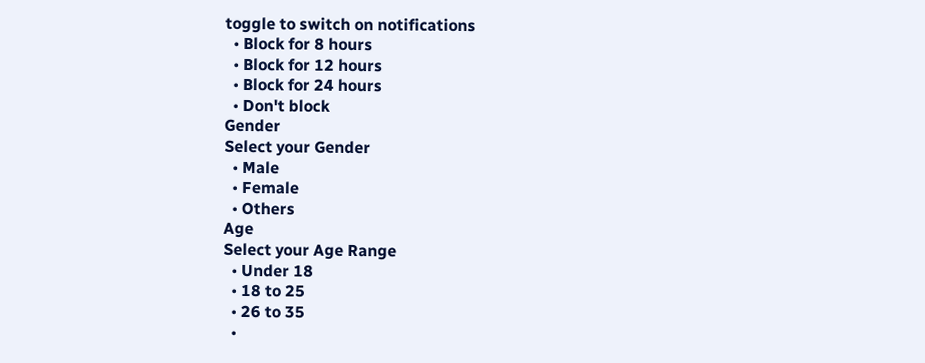toggle to switch on notifications
  • Block for 8 hours
  • Block for 12 hours
  • Block for 24 hours
  • Don't block
Gender
Select your Gender
  • Male
  • Female
  • Others
Age
Select your Age Range
  • Under 18
  • 18 to 25
  • 26 to 35
  •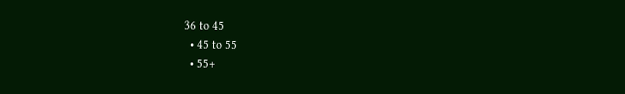36 to 45
  • 45 to 55
  • 55+